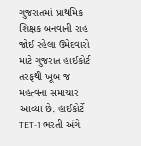ગુજરાતમાં પ્રાથમિક શિક્ષક બનવાની રાહ જોઈ રહેલા ઉમેદવારો માટે ગુજરાત હાઈકોર્ટ તરફથી ખૂબ જ મહત્વના સમાચાર આવ્યા છે. હાઈકોર્ટે TET-1 ભરતી અંગે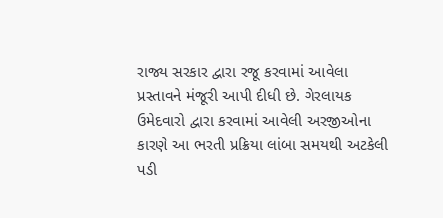રાજ્ય સરકાર દ્વારા રજૂ કરવામાં આવેલા પ્રસ્તાવને મંજૂરી આપી દીધી છે. ગેરલાયક ઉમેદવારો દ્વારા કરવામાં આવેલી અરજીઓના કારણે આ ભરતી પ્રક્રિયા લાંબા સમયથી અટકેલી પડી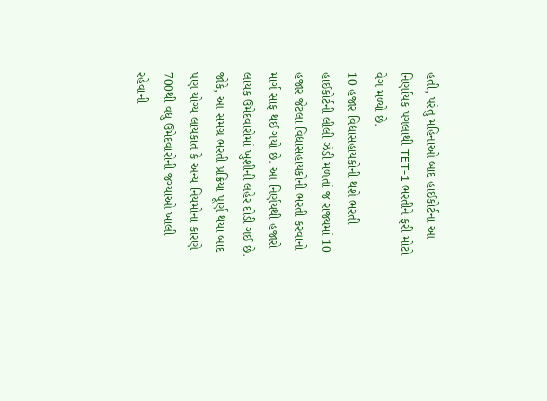હતી, પરંતુ મહિનાઓ બાદ હાઈકોર્ટના આ નિર્ણાયક પગલાથી TET-1 ભરતીને ફરી મોટો વેગ મળ્યો છે.
10 હજાર વિદ્યાસહાયકોની થશે ભરતી
હાઈકોર્ટની લીલી ઝંડી મળતાં જ રાજ્યમાં 10 હજાર જેટલા વિદ્યાસહાયકોની ભરતી કરવાનો માર્ગ સાફ થઈ ગયો છે. આ નિર્ણયથી હજારો લાયક ઉમેદવારોમાં ખુશીની લહેર દોડી ગઈ છે. જોકે, આ સમગ્ર ભરતી પ્રક્રિયા પૂર્ણ થયા બાદ પણ યોગ્ય લાયકાત કે અન્ય નિયમોના કારણે 700થી વધુ ઉમેદવારોની જગ્યાઓ ખાલી રહેવાની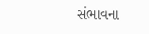સંભાવના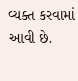વ્યક્ત કરવામાં આવી છે.